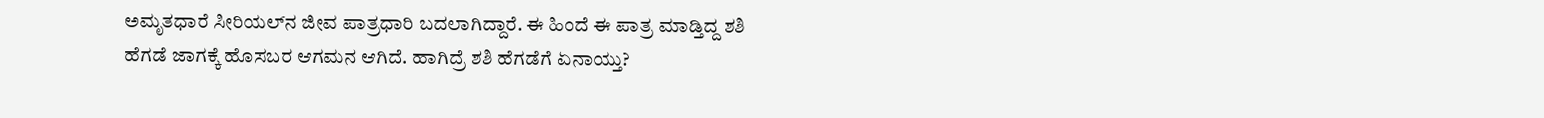ಅಮೃತಧಾರೆ ಸೀರಿಯಲ್‌ನ ಜೀವ ಪಾತ್ರಧಾರಿ ಬದಲಾಗಿದ್ದಾರೆ. ಈ ಹಿಂದೆ ಈ ಪಾತ್ರ ಮಾಡ್ತಿದ್ದ ಶಶಿ ಹೆಗಡೆ ಜಾಗಕ್ಕೆ ಹೊಸಬರ ಆಗಮನ ಆಗಿದೆ. ಹಾಗಿದ್ರೆ ಶಶಿ ಹೆಗಡೆಗೆ ಏನಾಯ್ತು?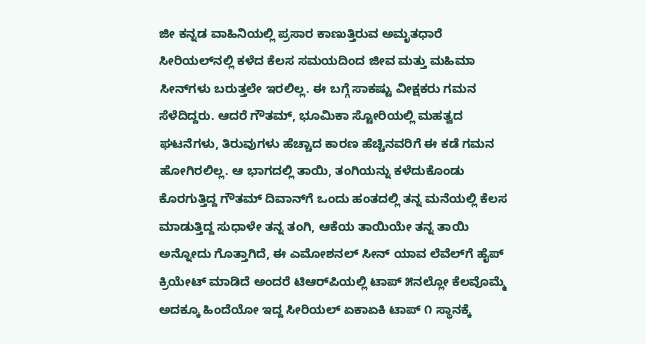ಜೀ ಕನ್ನಡ ವಾಹಿನಿಯಲ್ಲಿ ಪ್ರಸಾರ ಕಾಣುತ್ತಿರುವ ಅಮೃತಧಾರೆ ಸೀರಿಯಲ್‌ನಲ್ಲಿ ಕಳೆದ ಕೆಲಸ ಸಮಯದಿಂದ ಜೀವ ಮತ್ತು ಮಹಿಮಾ ಸೀನ್‌ಗಳು ಬರುತ್ತಲೇ ಇರಲಿಲ್ಲ. ಈ ಬಗ್ಗೆ ಸಾಕಷ್ಟು ವೀಕ್ಷಕರು ಗಮನ ಸೆಳೆದಿದ್ದರು. ಆದರೆ ಗೌತಮ್‌, ಭೂಮಿಕಾ ಸ್ಟೋರಿಯಲ್ಲಿ ಮಹತ್ವದ ಘಟನೆಗಳು, ತಿರುವುಗಳು ಹೆಚ್ಚಾದ ಕಾರಣ ಹೆಚ್ಚಿನವರಿಗೆ ಈ ಕಡೆ ಗಮನ ಹೋಗಿರಲಿಲ್ಲ. ಆ ಭಾಗದಲ್ಲಿ ತಾಯಿ, ತಂಗಿಯನ್ನು ಕಳೆದುಕೊಂಡು ಕೊರಗುತ್ತಿದ್ದ ಗೌತಮ್‌ ದಿವಾನ್‌ಗೆ ಒಂದು ಹಂತದಲ್ಲಿ ತನ್ನ ಮನೆಯಲ್ಲಿ ಕೆಲಸ ಮಾಡುತ್ತಿದ್ದ ಸುಧಾಳೇ ತನ್ನ ತಂಗಿ, ಆಕೆಯ ತಾಯಿಯೇ ತನ್ನ ತಾಯಿ ಅನ್ನೋದು ಗೊತ್ತಾಗಿದೆ, ಈ ಎಮೋಶನಲ್‌ ಸೀನ್‌ ಯಾವ ಲೆವೆಲ್‌ಗೆ ಹೈಪ್‌ ಕ್ರಿಯೇಟ್‌ ಮಾಡಿದೆ ಅಂದರೆ ಟಿಆರ್‌ಪಿಯಲ್ಲಿ ಟಾಪ್‌ ೫ನಲ್ಲೋ ಕೆಲವೊಮ್ಮೆ ಅದಕ್ಕೂ ಹಿಂದೆಯೋ ಇದ್ದ ಸೀರಿಯಲ್‌ ಏಕಾಏಕಿ ಟಾಪ್‌ ೧ ಸ್ಥಾನಕ್ಕೆ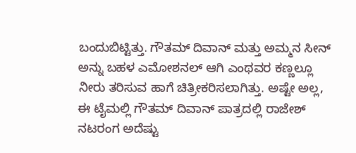ಬಂದುಬಿಟ್ಟಿತ್ತು. ಗೌತಮ್‌ ದಿವಾನ್‌ ಮತ್ತು ಅಮ್ಮನ ಸೀನ್‌ ಅನ್ನು ಬಹಳ ಎಮೋಶನಲ್‌ ಆಗಿ ಎಂಥವರ ಕಣ್ಣಲ್ಲೂ ನೀರು ತರಿಸುವ ಹಾಗೆ ಚಿತ್ರೀಕರಿಸಲಾಗಿತ್ತು. ಅಷ್ಟೇ ಅಲ್ಲ, ಈ ಟೈಮಲ್ಲಿ ಗೌತಮ್‌ ದಿವಾನ್ ಪಾತ್ರದಲ್ಲಿ ರಾಜೇಶ್‌ ನಟರಂಗ ಅದೆಷ್ಟು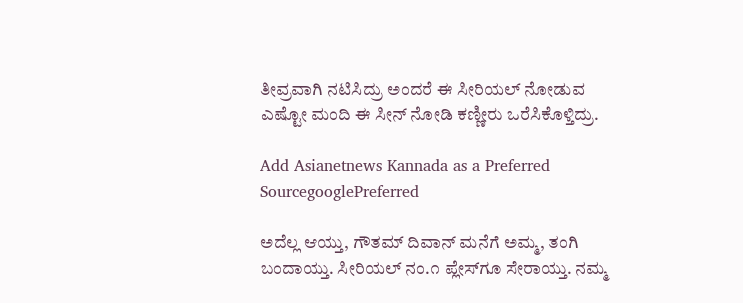ತೀವ್ರವಾಗಿ ನಟಿಸಿದ್ರು ಅಂದರೆ ಈ ಸೀರಿಯಲ್‌ ನೋಡುವ ಎಷ್ಟೋ ಮಂದಿ ಈ ಸೀನ್‌ ನೋಡಿ ಕಣ್ಣೀರು ಒರೆಸಿಕೊಳ್ತಿದ್ರು.

Add Asianetnews Kannada as a Preferred SourcegooglePreferred

ಅದೆಲ್ಲ ಆಯ್ತು, ಗೌತಮ್‌ ದಿವಾನ್‌ ಮನೆಗೆ ಅಮ್ಮ, ತಂಗಿ ಬಂದಾಯ್ತು. ಸೀರಿಯಲ್ ನಂ.೧ ಪ್ಲೇಸ್‌ಗೂ ಸೇರಾಯ್ತು. ನಮ್ಮ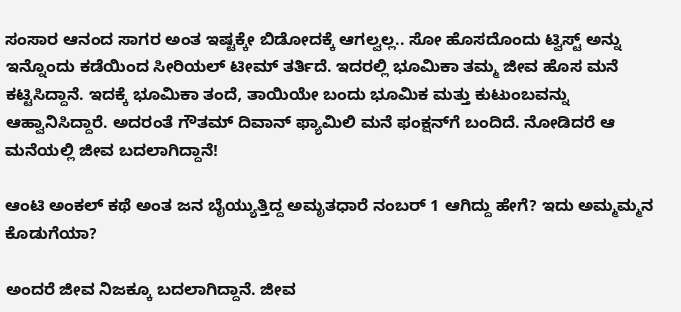ಸಂಸಾರ ಆನಂದ ಸಾಗರ ಅಂತ ಇಷ್ಟಕ್ಕೇ ಬಿಡೋದಕ್ಕೆ ಆಗಲ್ವಲ್ಲ.. ಸೋ ಹೊಸದೊಂದು ಟ್ವಿಸ್ಟ್ ಅನ್ನು ಇನ್ನೊಂದು ಕಡೆಯಿಂದ ಸೀರಿಯಲ್ ಟೀಮ್‌ ತರ್ತಿದೆ. ಇದರಲ್ಲಿ ಭೂಮಿಕಾ ತಮ್ಮ ಜೀವ ಹೊಸ ಮನೆ ಕಟ್ಟಿಸಿದ್ದಾನೆ. ಇದಕ್ಕೆ ಭೂಮಿಕಾ ತಂದೆ, ತಾಯಿಯೇ ಬಂದು ಭೂಮಿಕ ಮತ್ತು ಕುಟುಂಬವನ್ನು ಆಹ್ವಾನಿಸಿದ್ದಾರೆ. ಅದರಂತೆ ಗೌತಮ್‌ ದಿವಾನ್‌ ಫ್ಯಾಮಿಲಿ ಮನೆ ಫಂಕ್ಷನ್‌ಗೆ ಬಂದಿದೆ. ನೋಡಿದರೆ ಆ ಮನೆಯಲ್ಲಿ ಜೀವ ಬದಲಾಗಿದ್ದಾನೆ!

ಆಂಟಿ ಅಂಕಲ್ ಕಥೆ ಅಂತ ಜನ ಬೈಯ್ಯುತ್ತಿದ್ದ ಅಮೃತಧಾರೆ ನಂಬರ್ 1 ಆಗಿದ್ದು ಹೇಗೆ? ಇದು ಅಮ್ಮಮ್ಮನ ಕೊಡುಗೆಯಾ?

ಅಂದರೆ ಜೀವ ನಿಜಕ್ಕೂ ಬದಲಾಗಿದ್ದಾನೆ. ಜೀವ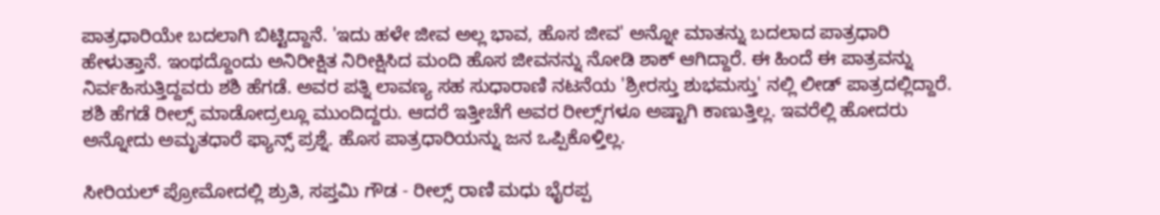ಪಾತ್ರಧಾರಿಯೇ ಬದಲಾಗಿ ಬಿಟ್ಟಿದ್ದಾನೆ. 'ಇದು ಹಳೇ ಜೀವ ಅಲ್ಲ ಭಾವ, ಹೊಸ ಜೀವ' ಅನ್ನೋ ಮಾತನ್ನು ಬದಲಾದ ಪಾತ್ರಧಾರಿ ಹೇಳುತ್ತಾನೆ. ಇಂಥದ್ದೊಂದು ಅನಿರೀಕ್ಷಿತ ನಿರೀಕ್ಷಿಸಿದ ಮಂದಿ ಹೊಸ ಜೀವನನ್ನು ನೋಡಿ ಶಾಕ್‌ ಆಗಿದ್ದಾರೆ. ಈ ಹಿಂದೆ ಈ ಪಾತ್ರವನ್ನು ನಿರ್ವಹಿಸುತ್ತಿದ್ದವರು ಶಶಿ ಹೆಗಡೆ. ಅವರ ಪತ್ನಿ ಲಾವಣ್ಯ ಸಹ ಸುಧಾರಾಣಿ ನಟನೆಯ 'ಶ್ರೀರಸ್ತು ಶುಭಮಸ್ತು' ನಲ್ಲಿ ಲೀಡ್ ಪಾತ್ರದಲ್ಲಿದ್ದಾರೆ. ಶಶಿ ಹೆಗಡೆ ರೀಲ್ಸ್‌ ಮಾಡೋದ್ರಲ್ಲೂ ಮುಂದಿದ್ದರು. ಆದರೆ ಇತ್ತೀಚೆಗೆ ಅವರ ರೀಲ್ಸ್‌ಗಳೂ ಅಷ್ಟಾಗಿ ಕಾಣುತ್ತಿಲ್ಲ. ಇವರೆಲ್ಲಿ ಹೋದರು ಅನ್ನೋದು ಅಮೃತಧಾರೆ ಫ್ಯಾನ್ಸ್ ಪ್ರಶ್ನೆ. ಹೊಸ ಪಾತ್ರಧಾರಿಯನ್ನು ಜನ ಒಪ್ಪಿಕೊಳ್ತಿಲ್ಲ.

ಸೀರಿಯಲ್‌ ಪ್ರೋಮೋದಲ್ಲಿ ಶ್ರುತಿ, ಸಪ್ತಮಿ ಗೌಡ - ರೀಲ್ಸ್‌ ರಾಣಿ ಮಧು ಭೈರಪ್ಪ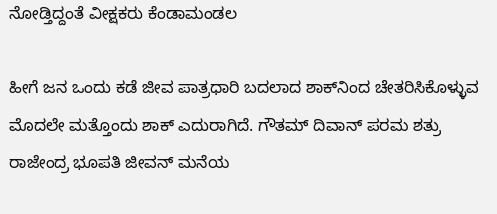ನೋಡ್ತಿದ್ದಂತೆ ವೀಕ್ಷಕರು ಕೆಂಡಾಮಂಡಲ

ಹೀಗೆ ಜನ ಒಂದು ಕಡೆ ಜೀವ ಪಾತ್ರಧಾರಿ ಬದಲಾದ ಶಾಕ್‌ನಿಂದ ಚೇತರಿಸಿಕೊಳ್ಳುವ ಮೊದಲೇ ಮತ್ತೊಂದು ಶಾಕ್‌ ಎದುರಾಗಿದೆ. ಗೌತಮ್‌ ದಿವಾನ್ ಪರಮ ಶತ್ರು ರಾಜೇಂದ್ರ ಭೂಪತಿ ಜೀವನ್‌ ಮನೆಯ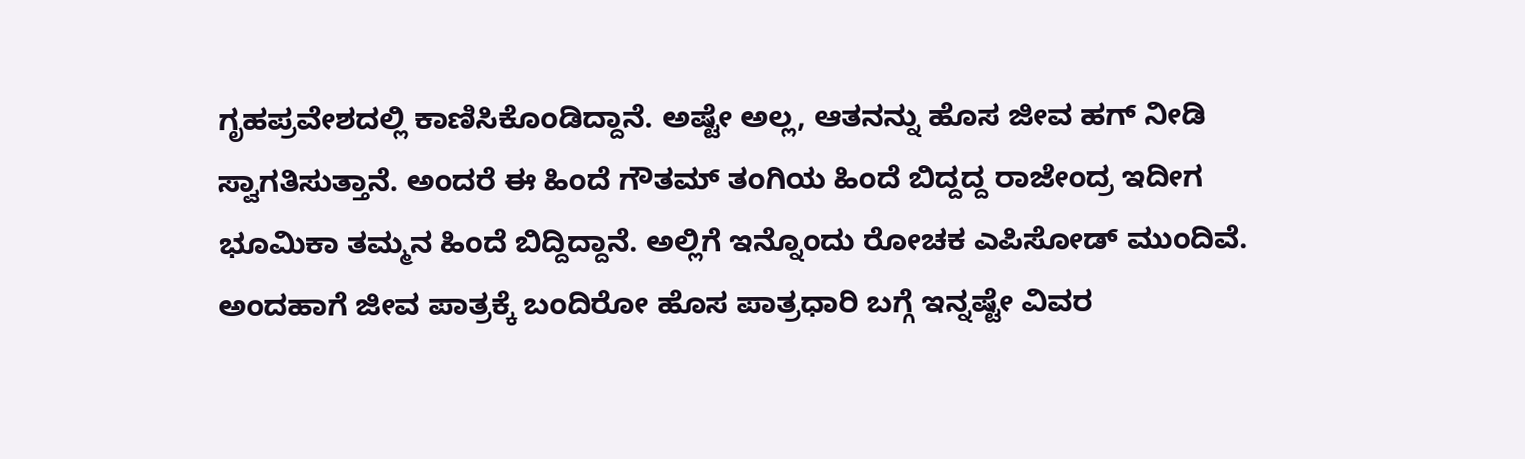ಗೃಹಪ್ರವೇಶದಲ್ಲಿ ಕಾಣಿಸಿಕೊಂಡಿದ್ದಾನೆ. ಅಷ್ಟೇ ಅಲ್ಲ, ಆತನನ್ನು ಹೊಸ ಜೀವ ಹಗ್‌ ನೀಡಿ ಸ್ವಾಗತಿಸುತ್ತಾನೆ. ಅಂದರೆ ಈ ಹಿಂದೆ ಗೌತಮ್‌ ತಂಗಿಯ ಹಿಂದೆ ಬಿದ್ದದ್ದ ರಾಜೇಂದ್ರ ಇದೀಗ ಭೂಮಿಕಾ ತಮ್ಮನ ಹಿಂದೆ ಬಿದ್ದಿದ್ದಾನೆ. ಅಲ್ಲಿಗೆ ಇನ್ನೊಂದು ರೋಚಕ ಎಪಿಸೋಡ್‌ ಮುಂದಿವೆ. ಅಂದಹಾಗೆ ಜೀವ ಪಾತ್ರಕ್ಕೆ ಬಂದಿರೋ ಹೊಸ ಪಾತ್ರಧಾರಿ ಬಗ್ಗೆ ಇನ್ನಷ್ಟೇ ವಿವರ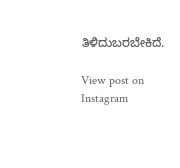ತಿಳಿದುಬರಬೇಕಿದೆ.

View post on Instagram